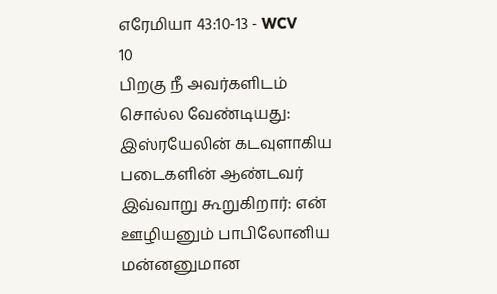எரேமியா 43:10-13 - WCV
10
பிறகு நீ அவர்களிடம் சொல்ல வேண்டியது: இஸ்ரயேலின் கடவுளாகிய படைகளின் ஆண்டவர் இவ்வாறு கூறுகிறார்: என் ஊழியனும் பாபிலோனிய மன்னனுமான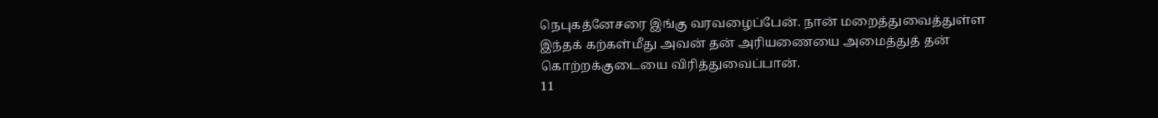நெபுகத்னேசரை இங்கு வரவழைப்பேன். நான் மறைத்துவைத்துள்ள இந்தக் கற்கள்மீது அவன் தன் அரியணையை அமைத்துத் தன் கொற்றக்குடையை விரித்துவைப்பான்.
11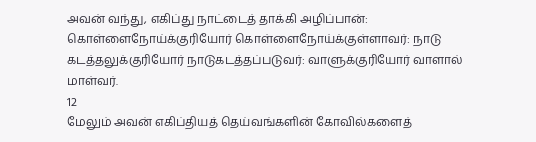அவன் வந்து, எகிப்து நாட்டைத் தாக்கி அழிப்பான்: கொள்ளைநோய்க்குரியோர் கொள்ளைநோய்க்குள்ளாவர்: நாடு கடத்தலுக்குரியோர் நாடுகடத்தப்படுவர்: வாளுக்குரியோர் வாளால் மாள்வர்.
12
மேலும் அவன் எகிப்தியத் தெய்வங்களின் கோவில்களைத்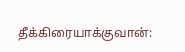தீக்கிரையாக்குவான்: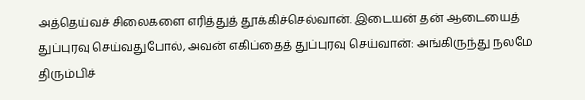அத்தெய்வச் சிலைகளை எரித்துத் தூக்கிச்செல்வான். இடையன் தன் ஆடையைத் துப்புரவு செய்வதுபோல், அவன் எகிப்தைத் துப்புரவு செய்வான்: அங்கிருந்து நலமே திரும்பிச்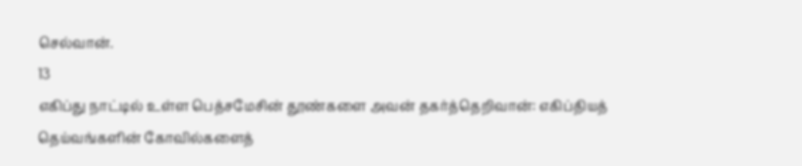செல்வான்.
13
எகிப்து நாட்டில் உள்ள பெத்சமேசின் தூண்களை அவன் தகர்த்தெறிவான்: எகிப்தியத் தெய்வங்களின் கோவில்களைத்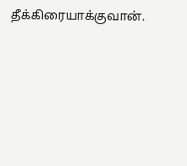தீக்கிரையாக்குவான்.